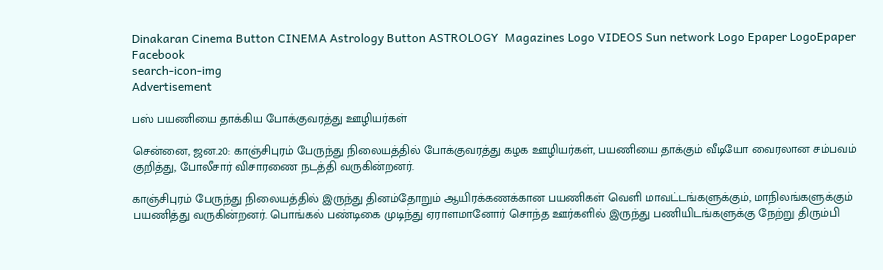Dinakaran Cinema Button CINEMA Astrology Button ASTROLOGY  Magazines Logo VIDEOS Sun network Logo Epaper LogoEpaper Facebook
search-icon-img
Advertisement

பஸ் பயணியை தாக்கிய போக்குவரத்து ஊழியர்கள்

சென்னை, ஜன.20: காஞ்சிபுரம் பேருந்து நிலையத்தில் போக்குவரத்து கழக ஊழியர்கள், பயணியை தாக்கும் வீடியோ வைரலான சம்பவம் குறித்து, போலீசார் விசாரணை நடத்தி வருகின்றனர்.

காஞ்சிபுரம் பேருந்து நிலையத்தில் இருந்து தினம்தோறும் ஆயிரக்கணக்கான பயணிகள் வெளி மாவட்டங்களுக்கும், மாநிலங்களுக்கும் பயணித்து வருகின்றனர். பொங்கல் பண்டிகை முடிந்து ஏராளமானோர் சொந்த ஊர்களில் இருந்து பணியிடங்களுக்கு நேற்று திரும்பி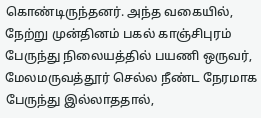கொண்டிருந்தனர். அந்த வகையில், நேற்று முன்தினம் பகல் காஞ்சிபுரம் பேருந்து நிலையத்தில் பயணி ஒருவர், மேலமருவத்தூர் செல்ல நீண்ட நேரமாக பேருந்து இல்லாததால்,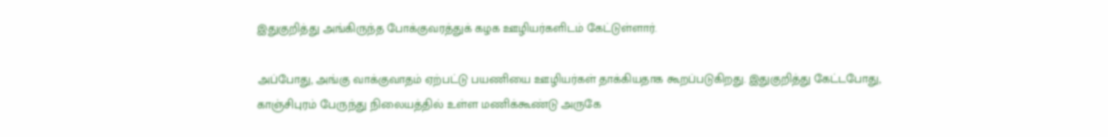இதுகுறித்து அங்கிருந்த போக்குவரத்துக் கழக ஊழியர்களிடம் கேட்டுள்ளார்.

அப்போது, அங்கு வாக்குவாதம் ஏற்பட்டு பயணியை ஊழியர்கள் தாக்கியதாக கூறப்படுகிறது. இதுகுறித்து கேட்டபோது, காஞ்சிபுரம் பேருந்து நிலையத்தில் உள்ள மணிக்கூண்டு அருகே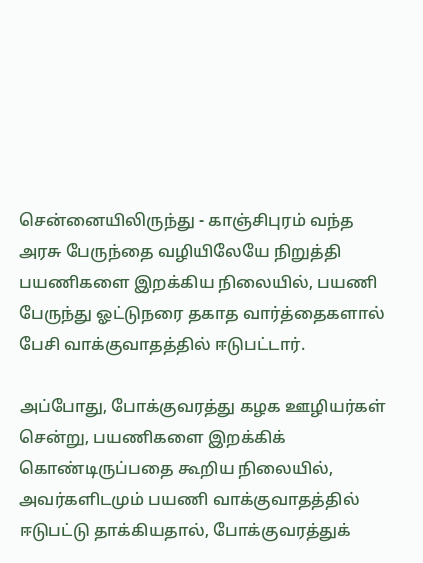சென்னையிலிருந்து - காஞ்சிபுரம் வந்த அரசு பேருந்தை வழியிலேயே நிறுத்தி பயணிகளை இறக்கிய நிலையில், பயணி பேருந்து ஓட்டுநரை தகாத வார்த்தைகளால் பேசி வாக்குவாதத்தில் ஈடுபட்டார்.

அப்போது, போக்குவரத்து கழக ஊழியர்கள் சென்று, பயணிகளை இறக்கிக் கொண்டிருப்பதை கூறிய நிலையில், அவர்களிடமும் பயணி வாக்குவாதத்தில் ஈடுபட்டு தாக்கியதால், போக்குவரத்துக்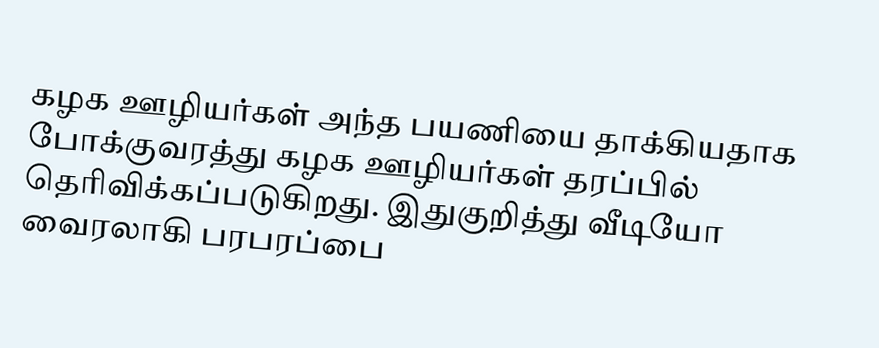கழக ஊழியர்கள் அந்த பயணியை தாக்கியதாக போக்குவரத்து கழக ஊழியர்கள் தரப்பில் தெரிவிக்கப்படுகிறது. இதுகுறித்து வீடியோ வைரலாகி பரபரப்பை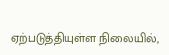ஏற்படுத்தியுள்ள நிலையில்,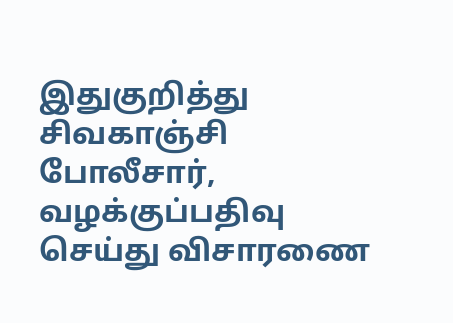இதுகுறித்து சிவகாஞ்சி போலீசார், வழக்குப்பதிவு செய்து விசாரணை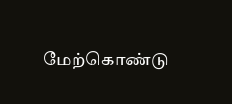மேற்கொண்டு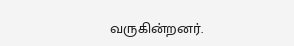வருகின்றனர்.